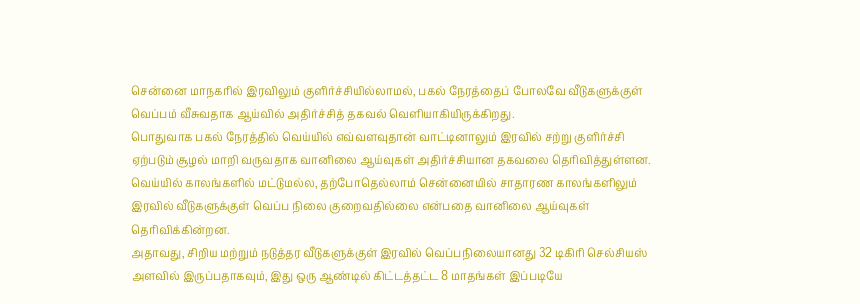சென்னை மாநகரில் இரவிலும் குளிர்ச்சியில்லாமல், பகல் நேரத்தைப் போலவே வீடுகளுக்குள் வெப்பம் வீசுவதாக ஆய்வில் அதிர்ச்சித் தகவல் வெளியாகியிருக்கிறது.
பொதுவாக பகல் நேரத்தில் வெய்யில் எவ்வளவுதான் வாட்டினாலும் இரவில் சற்று குளிர்ச்சி ஏற்படும் சூழல் மாறி வருவதாக வானிலை ஆய்வுகள் அதிர்ச்சியான தகவலை தெரிவித்துள்ளன.
வெய்யில் காலங்களில் மட்டுமல்ல, தற்போதெல்லாம் சென்னையில் சாதாரண காலங்களிலும் இரவில் வீடுகளுக்குள் வெப்ப நிலை குறைவதில்லை என்பதை வானிலை ஆய்வுகள் தெரிவிக்கின்றன.
அதாவது, சிறிய மற்றும் நடுத்தர வீடுகளுக்குள் இரவில் வெப்பநிலையானது 32 டிகிரி செல்சியஸ் அளவில் இருப்பதாகவும், இது ஒரு ஆண்டில் கிட்டத்தட்ட 8 மாதங்கள் இப்படியே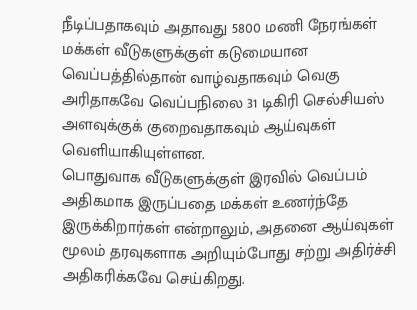நீடிப்பதாகவும் அதாவது 5800 மணி நேரங்கள் மக்கள் வீடுகளுக்குள் கடுமையான வெப்பத்தில்தான் வாழ்வதாகவும் வெகு அரிதாகவே வெப்பநிலை 31 டிகிரி செல்சியஸ் அளவுக்குக் குறைவதாகவும் ஆய்வுகள் வெளியாகியுள்ளன.
பொதுவாக வீடுகளுக்குள் இரவில் வெப்பம் அதிகமாக இருப்பதை மக்கள் உணர்ந்தே இருக்கிறார்கள் என்றாலும், அதனை ஆய்வுகள் மூலம் தரவுகளாக அறியும்போது சற்று அதிர்ச்சி அதிகரிக்கவே செய்கிறது.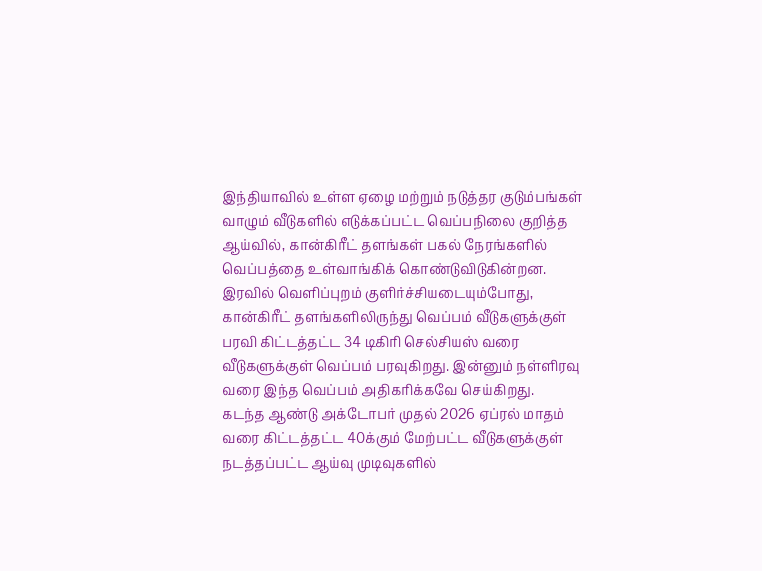இந்தியாவில் உள்ள ஏழை மற்றும் நடுத்தர குடும்பங்கள் வாழும் வீடுகளில் எடுக்கப்பட்ட வெப்பநிலை குறித்த ஆய்வில், கான்கிரீட் தளங்கள் பகல் நேரங்களில் வெப்பத்தை உள்வாங்கிக் கொண்டுவிடுகின்றன. இரவில் வெளிப்புறம் குளிர்ச்சியடையும்போது, கான்கிரீட் தளங்களிலிருந்து வெப்பம் வீடுகளுக்குள் பரவி கிட்டத்தட்ட 34 டிகிரி செல்சியஸ் வரை வீடுகளுக்குள் வெப்பம் பரவுகிறது. இன்னும் நள்ளிரவு வரை இந்த வெப்பம் அதிகரிக்கவே செய்கிறது.
கடந்த ஆண்டு அக்டோபர் முதல் 2026 ஏப்ரல் மாதம் வரை கிட்டத்தட்ட 40க்கும் மேற்பட்ட வீடுகளுக்குள் நடத்தப்பட்ட ஆய்வு முடிவுகளில்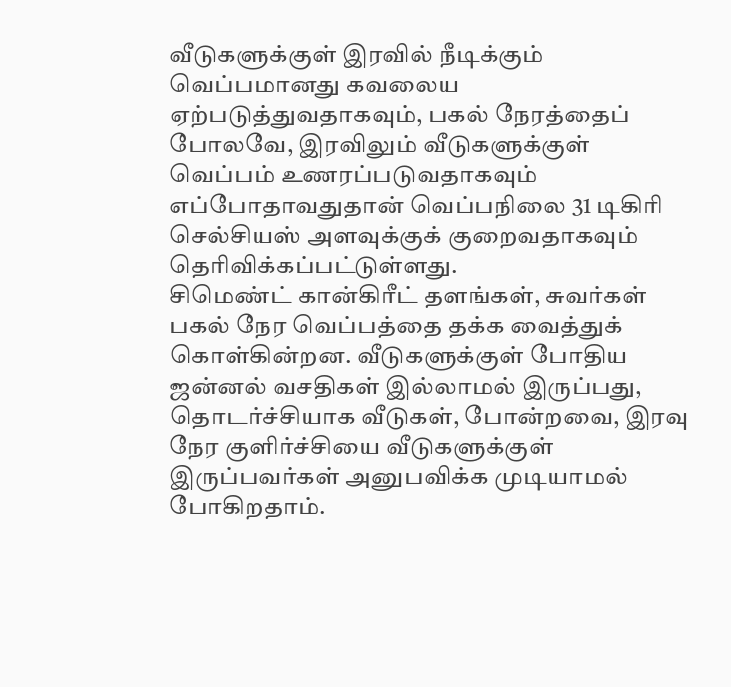வீடுகளுக்குள் இரவில் நீடிக்கும் வெப்பமானது கவலைய ஏற்படுத்துவதாகவும், பகல் நேரத்தைப் போலவே, இரவிலும் வீடுகளுக்குள் வெப்பம் உணரப்படுவதாகவும் எப்போதாவதுதான் வெப்பநிலை 31 டிகிரி செல்சியஸ் அளவுக்குக் குறைவதாகவும் தெரிவிக்கப்பட்டுள்ளது.
சிமெண்ட் கான்கிரீட் தளங்கள், சுவர்கள் பகல் நேர வெப்பத்தை தக்க வைத்துக் கொள்கின்றன. வீடுகளுக்குள் போதிய ஜன்னல் வசதிகள் இல்லாமல் இருப்பது, தொடர்ச்சியாக வீடுகள், போன்றவை, இரவு நேர குளிர்ச்சியை வீடுகளுக்குள் இருப்பவர்கள் அனுபவிக்க முடியாமல் போகிறதாம்.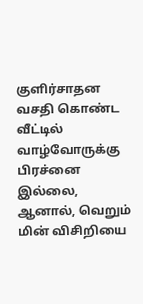குளிர்சாதன வசதி கொண்ட வீட்டில் வாழ்வோருக்கு பிரச்னை இல்லை, ஆனால், வெறும் மின் விசிறியை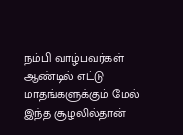நம்பி வாழ்பவர்கள் ஆண்டில் எட்டு மாதங்களுக்கும் மேல் இந்த சூழலில்தான்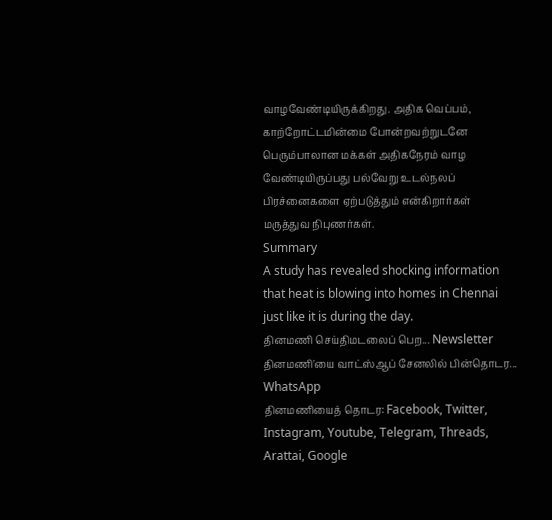வாழவேண்டியிருக்கிறது. அதிக வெப்பம், காற்றோட்டமின்மை போன்றவற்றுடனே பெரும்பாலான மக்கள் அதிகநேரம் வாழ வேண்டியிருப்பது பல்வேறு உடல்நலப் பிரச்னைகளை ஏற்படுத்தும் என்கிறார்கள் மருத்துவ நிபுணர்கள்.
Summary
A study has revealed shocking information that heat is blowing into homes in Chennai just like it is during the day.
தினமணி செய்திமடலைப் பெற... Newsletter
தினமணி'யை வாட்ஸ்ஆப் சேனலில் பின்தொடர... WhatsApp
தினமணியைத் தொடர: Facebook, Twitter, Instagram, Youtube, Telegram, Threads, Arattai, Google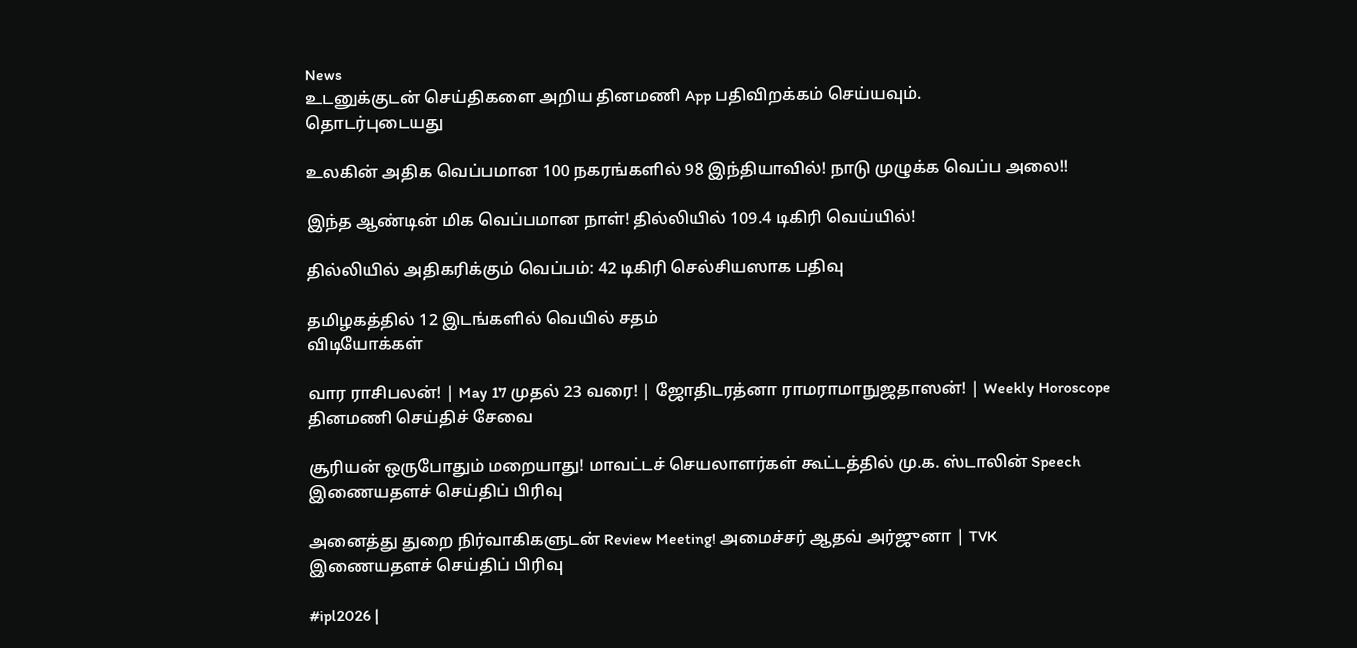News
உடனுக்குடன் செய்திகளை அறிய தினமணி App பதிவிறக்கம் செய்யவும்.
தொடர்புடையது

உலகின் அதிக வெப்பமான 100 நகரங்களில் 98 இந்தியாவில்! நாடு முழுக்க வெப்ப அலை!!

இந்த ஆண்டின் மிக வெப்பமான நாள்! தில்லியில் 109.4 டிகிரி வெய்யில்!

தில்லியில் அதிகரிக்கும் வெப்பம்: 42 டிகிரி செல்சியஸாக பதிவு

தமிழகத்தில் 12 இடங்களில் வெயில் சதம்
விடியோக்கள்

வார ராசிபலன்! | May 17 முதல் 23 வரை! | ஜோதிடரத்னா ராமராமாநுஜதாஸன்! | Weekly Horoscope
தினமணி செய்திச் சேவை

சூரியன் ஒருபோதும் மறையாது! மாவட்டச் செயலாளர்கள் கூட்டத்தில் மு.க. ஸ்டாலின் Speech
இணையதளச் செய்திப் பிரிவு

அனைத்து துறை நிர்வாகிகளுடன் Review Meeting! அமைச்சர் ஆதவ் அர்ஜுனா | TVK
இணையதளச் செய்திப் பிரிவு

#ipl2026 |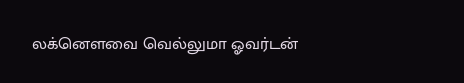லக்னௌவை வெல்லுமா ஓவர்டன்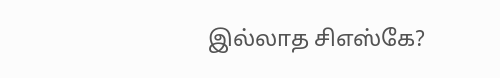இல்லாத சிஎஸ்கே?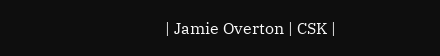| Jamie Overton | CSK |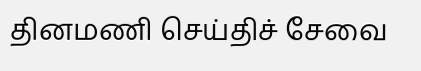தினமணி செய்திச் சேவை